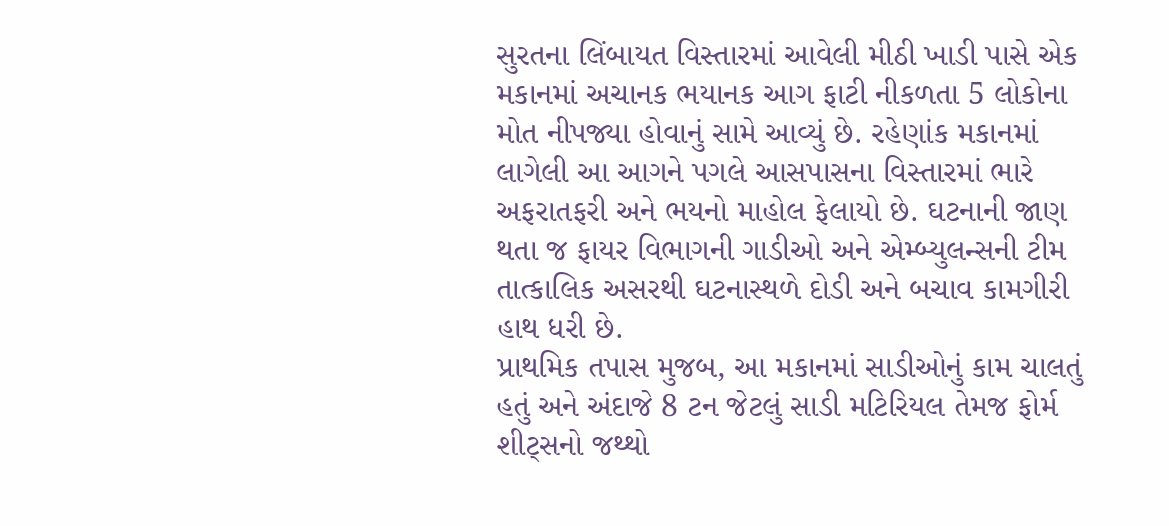સુરતના લિંબાયત વિસ્તારમાં આવેલી મીઠી ખાડી પાસે એક મકાનમાં અચાનક ભયાનક આગ ફાટી નીકળતા 5 લોકોના મોત નીપજ્યા હોવાનું સામે આવ્યું છે. રહેણાંક મકાનમાં લાગેલી આ આગને પગલે આસપાસના વિસ્તારમાં ભારે અફરાતફરી અને ભયનો માહોલ ફેલાયો છે. ઘટનાની જાણ થતા જ ફાયર વિભાગની ગાડીઓ અને એમ્બ્યુલન્સની ટીમ તાત્કાલિક અસરથી ઘટનાસ્થળે દોડી અને બચાવ કામગીરી હાથ ધરી છે.
પ્રાથમિક તપાસ મુજબ, આ મકાનમાં સાડીઓનું કામ ચાલતું હતું અને અંદાજે 8 ટન જેટલું સાડી મટિરિયલ તેમજ ફોર્મ શીટ્સનો જથ્થો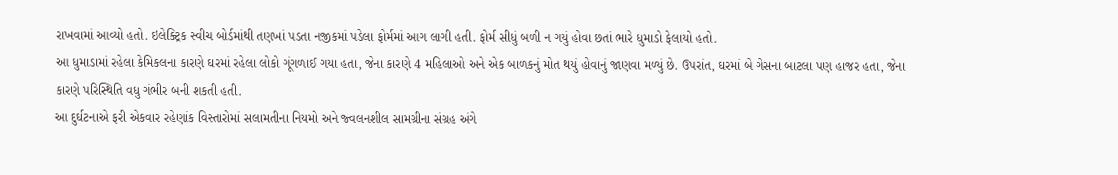રાખવામાં આવ્યો હતો. ઇલેક્ટ્રિક સ્વીચ બોર્ડમાંથી તણખાં પડતા નજીકમાં પડેલા ફોર્મમાં આગ લાગી હતી. ફોર્મ સીધું બળી ન ગયું હોવા છતાં ભારે ધુમાડો ફેલાયો હતો.
આ ધુમાડામાં રહેલા કેમિકલના કારણે ઘરમાં રહેલા લોકો ગૂંગળાઈ ગયા હતા, જેના કારણે 4 મહિલાઓ અને એક બાળકનું મોત થયું હોવાનું જાણવા મળ્યું છે. ઉપરાંત, ઘરમાં બે ગેસના બાટલા પણ હાજર હતા, જેના કારણે પરિસ્થિતિ વધુ ગંભીર બની શકતી હતી.
આ દુર્ઘટનાએ ફરી એકવાર રહેણાંક વિસ્તારોમાં સલામતીના નિયમો અને જ્વલનશીલ સામગ્રીના સંગ્રહ અંગે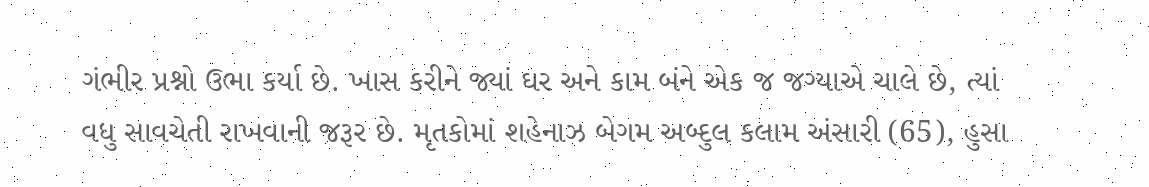ગંભીર પ્રશ્નો ઉભા કર્યા છે. ખાસ કરીને જ્યાં ઘર અને કામ બંને એક જ જગ્યાએ ચાલે છે, ત્યાં વધુ સાવચેતી રાખવાની જરૂર છે. મૃતકોમાં શહેનાઝ બેગમ અબ્દુલ કલામ અંસારી (65), હુસા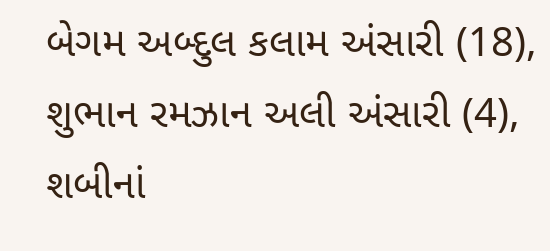બેગમ અબ્દુલ કલામ અંસારી (18), શુભાન રમઝાન અલી અંસારી (4), શબીનાં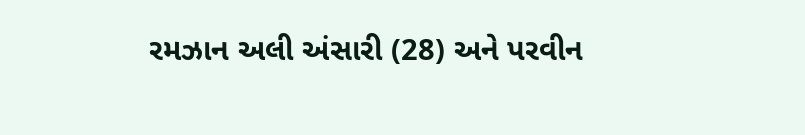રમઝાન અલી અંસારી (28) અને પરવીન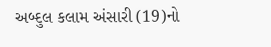અબ્દુલ કલામ અંસારી (19)નો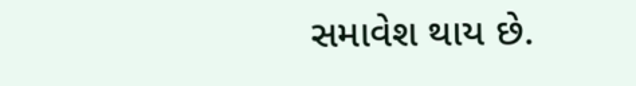સમાવેશ થાય છે.